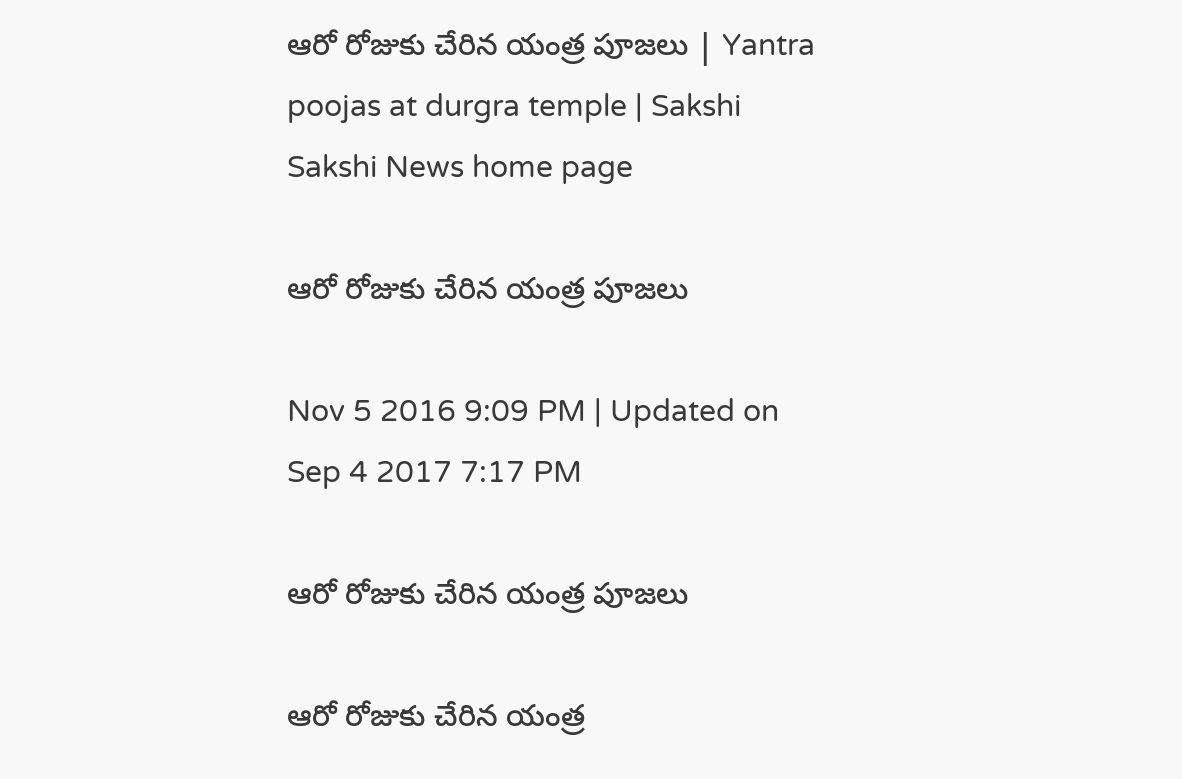ఆరో రోజుకు చేరిన యంత్ర పూజలు | Yantra poojas at durgra temple | Sakshi
Sakshi News home page

ఆరో రోజుకు చేరిన యంత్ర పూజలు

Nov 5 2016 9:09 PM | Updated on Sep 4 2017 7:17 PM

ఆరో రోజుకు చేరిన యంత్ర పూజలు

ఆరో రోజుకు చేరిన యంత్ర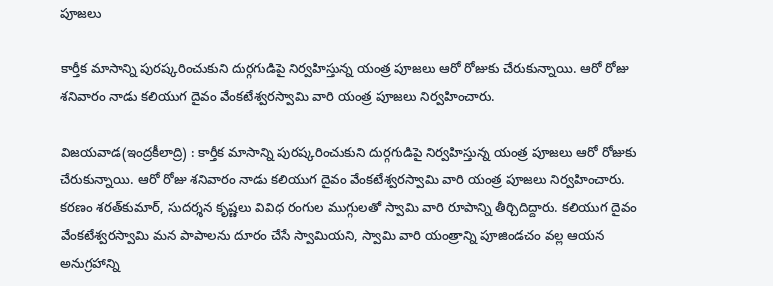పూజలు

కార్తీక మాసాన్ని పురష్కరించుకుని దుర్గగుడిపై నిర్వహిస్తున్న యంత్ర పూజలు ఆరో రోజుకు చేరుకున్నాయి. ఆరో రోజు శనివారం నాడు కలియుగ దైవం వేంకటేశ్వరస్వామి వారి యంత్ర పూజలు నిర్వహించారు.

విజయవాడ(ఇంద్రకీలాద్రి) : కార్తీక మాసాన్ని పురష్కరించుకుని దుర్గగుడిపై నిర్వహిస్తున్న యంత్ర పూజలు ఆరో రోజుకు చేరుకున్నాయి. ఆరో రోజు శనివారం నాడు కలియుగ దైవం వేంకటేశ్వరస్వామి వారి యంత్ర పూజలు నిర్వహించారు. కరణం శరత్‌కుమార్, సుదర్శన కృష్ణలు వివిధ రంగుల ముగ్గులతో స్వామి వారి రూపాన్ని తీర్చిదిద్దారు. కలియుగ దైవం వేంకటేశ్వరస్వామి మన పాపాలను దూరం చేసే స్వామియని, స్వామి వారి యంత్రాన్ని పూజిండచం వల్ల ఆయన అనుగ్రహాన్ని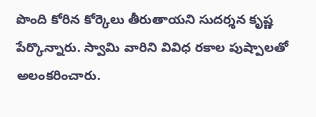పొంది కోరిన కోర్కెలు తీరుతాయని సుదర్శన కృష్ణ పేర్కొన్నారు. స్వామి వారిని వివిధ రకాల పుష్పాలతో అలంకరించారు.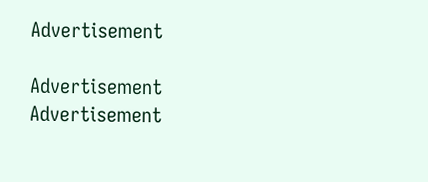Advertisement

Advertisement
Advertisement